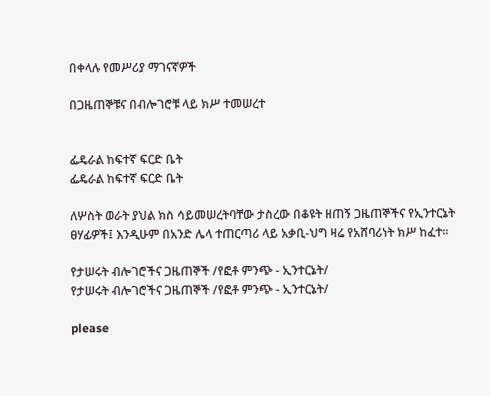በቀላሉ የመሥሪያ ማገናኛዎች

በጋዜጠኞቹና በብሎገሮቹ ላይ ክሥ ተመሠረተ


ፌዴራል ከፍተኛ ፍርድ ቤት
ፌዴራል ከፍተኛ ፍርድ ቤት

ለሦስት ወራት ያህል ክስ ሳይመሠረትባቸው ታስረው በቆዩት ዘጠኝ ጋዜጠኞችና የኢንተርኔት ፀሃፊዎች፤ እንዲሁም በአንድ ሌላ ተጠርጣሪ ላይ አቃቢ-ህግ ዛሬ የአሸባሪነት ክሥ ከፈተ።

የታሠሩት ብሎገሮችና ጋዜጠኞች /የፎቶ ምንጭ - ኢንተርኔት/
የታሠሩት ብሎገሮችና ጋዜጠኞች /የፎቶ ምንጭ - ኢንተርኔት/

please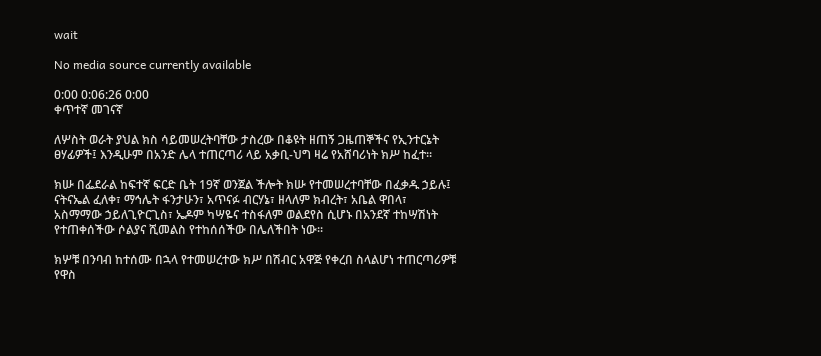wait

No media source currently available

0:00 0:06:26 0:00
ቀጥተኛ መገናኛ

ለሦስት ወራት ያህል ክስ ሳይመሠረትባቸው ታስረው በቆዩት ዘጠኝ ጋዜጠኞችና የኢንተርኔት ፀሃፊዎች፤ እንዲሁም በአንድ ሌላ ተጠርጣሪ ላይ አቃቢ-ህግ ዛሬ የአሸባሪነት ክሥ ከፈተ።

ክሡ በፌደራል ከፍተኛ ፍርድ ቤት 19ኛ ወንጀል ችሎት ክሡ የተመሠረተባቸው በፈቃዱ ኃይሉ፤ ናትናኤል ፈለቀ፣ ማኅሌት ፋንታሁን፣ አጥናፉ ብርሃኔ፣ ዘላለም ክብረት፣ አቤል ዋበላ፣ አስማማው ኃይለጊዮርጊስ፣ ኤዶም ካሣዬና ተስፋለም ወልደየስ ሲሆኑ በአንደኛ ተከሣሽነት የተጠቀሰችው ሶልያና ሺመልስ የተከሰሰችው በሌለችበት ነው፡፡

ክሦቹ በንባብ ከተሰሙ በኋላ የተመሠረተው ክሥ በሽብር አዋጅ የቀረበ ስላልሆነ ተጠርጣሪዎቹ የዋስ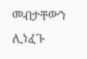መብታቸውን ሊነፈጉ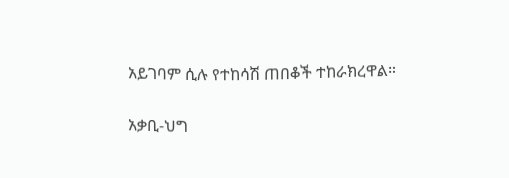አይገባም ሲሉ የተከሳሽ ጠበቆች ተከራክረዋል።

አቃቢ-ህግ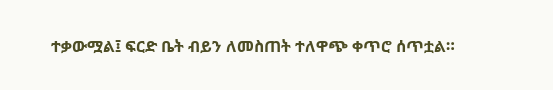ተቃውሟል፤ ፍርድ ቤት ብይን ለመስጠት ተለዋጭ ቀጥሮ ሰጥቷል።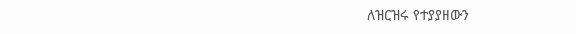ለዝርዝሩ የተያያዘውን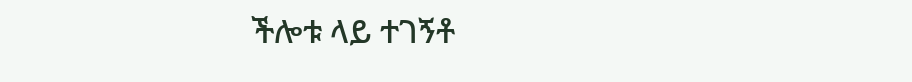ችሎቱ ላይ ተገኝቶ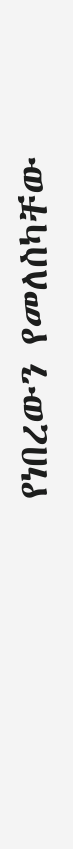የነበረውን የመለስካቸው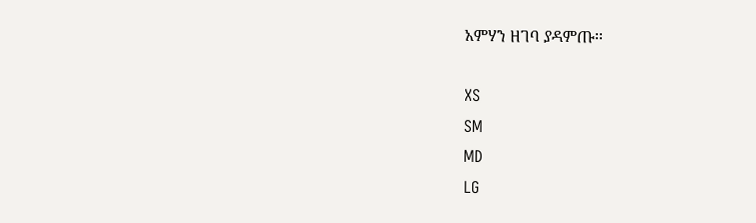አምሃን ዘገባ ያዳምጡ፡፡

XS
SM
MD
LG